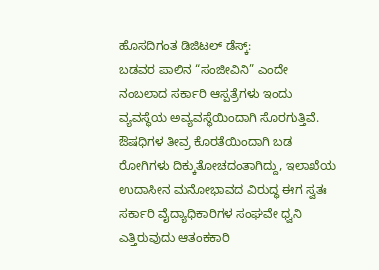ಹೊಸದಿಗಂತ ಡಿಜಿಟಲ್ ಡೆಸ್ಕ್:
ಬಡವರ ಪಾಲಿನ “ಸಂಜೀವಿನಿ” ಎಂದೇ ನಂಬಲಾದ ಸರ್ಕಾರಿ ಆಸ್ಪತ್ರೆಗಳು ಇಂದು ವ್ಯವಸ್ಥೆಯ ಅವ್ಯವಸ್ಥೆಯಿಂದಾಗಿ ಸೊರಗುತ್ತಿವೆ. ಔಷಧಿಗಳ ತೀವ್ರ ಕೊರತೆಯಿಂದಾಗಿ ಬಡ ರೋಗಿಗಳು ದಿಕ್ಕುತೋಚದಂತಾಗಿದ್ದು, ಇಲಾಖೆಯ ಉದಾಸೀನ ಮನೋಭಾವದ ವಿರುದ್ಧ ಈಗ ಸ್ವತಃ ಸರ್ಕಾರಿ ವೈದ್ಯಾಧಿಕಾರಿಗಳ ಸಂಘವೇ ಧ್ವನಿ ಎತ್ತಿರುವುದು ಆತಂಕಕಾರಿ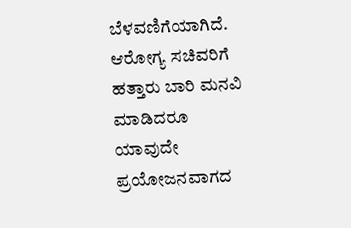ಬೆಳವಣಿಗೆಯಾಗಿದೆ.
ಆರೋಗ್ಯ ಸಚಿವರಿಗೆ ಹತ್ತಾರು ಬಾರಿ ಮನವಿ ಮಾಡಿದರೂ ಯಾವುದೇ ಪ್ರಯೋಜನವಾಗದ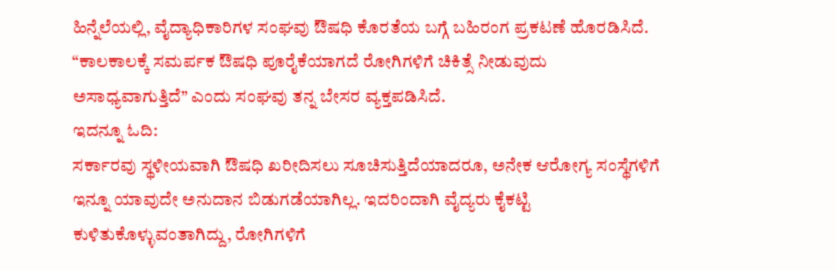ಹಿನ್ನೆಲೆಯಲ್ಲಿ, ವೈದ್ಯಾಧಿಕಾರಿಗಳ ಸಂಘವು ಔಷಧಿ ಕೊರತೆಯ ಬಗ್ಗೆ ಬಹಿರಂಗ ಪ್ರಕಟಣೆ ಹೊರಡಿಸಿದೆ. “ಕಾಲಕಾಲಕ್ಕೆ ಸಮರ್ಪಕ ಔಷಧಿ ಪೂರೈಕೆಯಾಗದೆ ರೋಗಿಗಳಿಗೆ ಚಿಕಿತ್ಸೆ ನೀಡುವುದು ಅಸಾಧ್ಯವಾಗುತ್ತಿದೆ” ಎಂದು ಸಂಘವು ತನ್ನ ಬೇಸರ ವ್ಯಕ್ತಪಡಿಸಿದೆ.
ಇದನ್ನೂ ಓದಿ:
ಸರ್ಕಾರವು ಸ್ಥಳೀಯವಾಗಿ ಔಷಧಿ ಖರೀದಿಸಲು ಸೂಚಿಸುತ್ತಿದೆಯಾದರೂ, ಅನೇಕ ಆರೋಗ್ಯ ಸಂಸ್ಥೆಗಳಿಗೆ ಇನ್ನೂ ಯಾವುದೇ ಅನುದಾನ ಬಿಡುಗಡೆಯಾಗಿಲ್ಲ. ಇದರಿಂದಾಗಿ ವೈದ್ಯರು ಕೈಕಟ್ಟಿ ಕುಳಿತುಕೊಳ್ಳುವಂತಾಗಿದ್ದು, ರೋಗಿಗಳಿಗೆ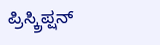ಪ್ರಿಸ್ಕ್ರಿಪ್ಷನ್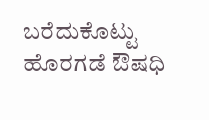ಬರೆದುಕೊಟ್ಟು ಹೊರಗಡೆ ಔಷಧಿ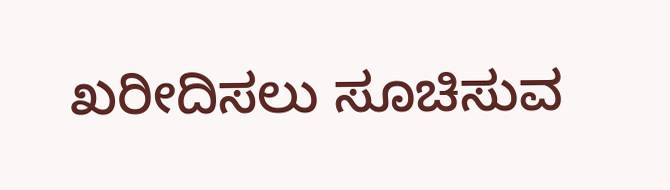ಖರೀದಿಸಲು ಸೂಚಿಸುವ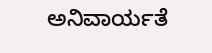ಅನಿವಾರ್ಯತೆ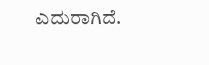ಎದುರಾಗಿದೆ.